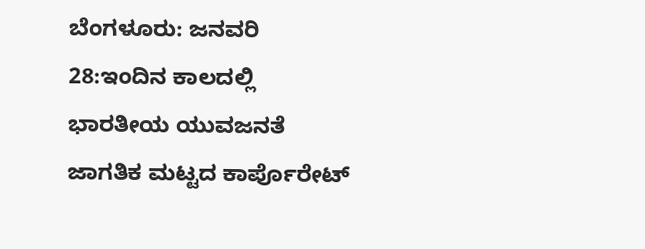ಬೆಂಗಳೂರು: ಜನವರಿ 28:ಇಂದಿನ ಕಾಲದಲ್ಲಿ ಭಾರತೀಯ ಯುವಜನತೆ ಜಾಗತಿಕ ಮಟ್ಟದ ಕಾರ್ಪೊರೇಟ್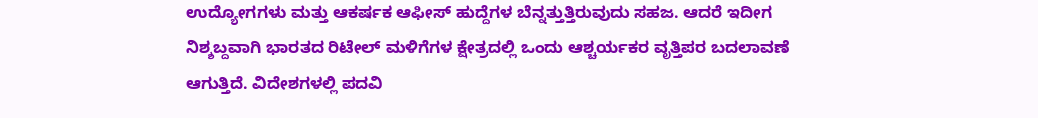ಉದ್ಯೋಗಗಳು ಮತ್ತು ಆಕರ್ಷಕ ಆಫೀಸ್ ಹುದ್ದೆಗಳ ಬೆನ್ನತ್ತುತ್ತಿರುವುದು ಸಹಜ. ಆದರೆ ಇದೀಗ ನಿಶ್ಶಬ್ದವಾಗಿ ಭಾರತದ ರಿಟೇಲ್ ಮಳಿಗೆಗಳ ಕ್ಷೇತ್ರದಲ್ಲಿ ಒಂದು ಆಶ್ಚರ್ಯಕರ ವೃತ್ತಿಪರ ಬದಲಾವಣೆ ಆಗುತ್ತಿದೆ. ವಿದೇಶಗಳಲ್ಲಿ ಪದವಿ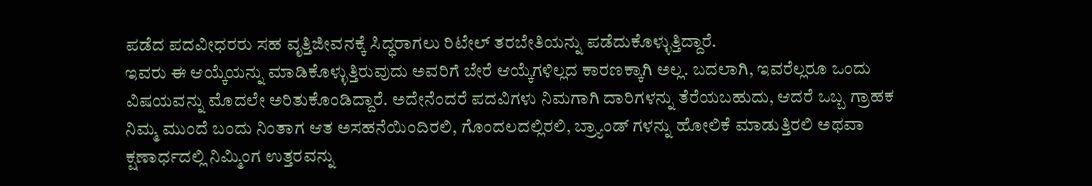ಪಡೆದ ಪದವೀಧರರು ಸಹ ವೃತ್ತಿಜೀವನಕ್ಕೆ ಸಿದ್ಧರಾಗಲು ರಿಟೇಲ್ ತರಬೇತಿಯನ್ನು ಪಡೆದುಕೊಳ್ಳುತ್ತಿದ್ದಾರೆ.
ಇವರು ಈ ಆಯ್ಕೆಯನ್ನು ಮಾಡಿಕೊಳ್ಳುತ್ತಿರುವುದು ಅವರಿಗೆ ಬೇರೆ ಆಯ್ಕೆಗಳಿಲ್ಲದ ಕಾರಣಕ್ಕಾಗಿ ಅಲ್ಲ. ಬದಲಾಗಿ, ಇವರೆಲ್ಲರೂ ಒಂದು ವಿಷಯವನ್ನು ಮೊದಲೇ ಅರಿತುಕೊಂಡಿದ್ದಾರೆ. ಅದೇನೆಂದರೆ ಪದವಿಗಳು ನಿಮಗಾಗಿ ದಾರಿಗಳನ್ನು ತೆರೆಯಬಹುದು, ಆದರೆ ಒಬ್ಬ ಗ್ರಾಹಕ ನಿಮ್ಮ ಮುಂದೆ ಬಂದು ನಿಂತಾಗ ಆತ ಅಸಹನೆಯಿಂದಿರಲಿ, ಗೊಂದಲದಲ್ಲಿರಲಿ, ಬ್ರ್ಯಾಂಡ್ ಗಳನ್ನು ಹೋಲಿಕೆ ಮಾಡುತ್ತಿರಲಿ ಅಥವಾ ಕ್ಷಣಾರ್ಧದಲ್ಲಿ ನಿಮ್ಮಿಂಗ ಉತ್ತರವನ್ನು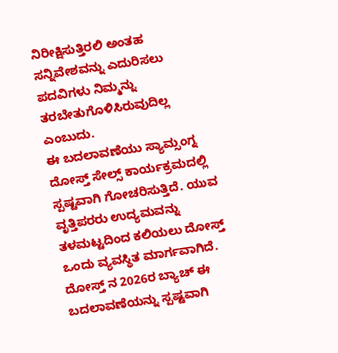ನಿರೀಕ್ಷಿಸುತ್ತಿರಲಿ ಅಂತಹ ಸನ್ನಿವೇಶವನ್ನು ಎದುರಿಸಲು ಪದವಿಗಳು ನಿಮ್ಮನ್ನು ತರಬೇತುಗೊಳಿಸಿರುವುದಿಲ್ಲ ಎಂಬುದು.
ಈ ಬದಲಾವಣೆಯು ಸ್ಯಾಮ್ಸಂಗ್ನ ದೋಸ್ತ್ ಸೇಲ್ಸ್ ಕಾರ್ಯಕ್ರಮದಲ್ಲಿ ಸ್ಪಷ್ಟವಾಗಿ ಗೋಚರಿಸುತ್ತಿದೆ. ಯುವ ವೃತ್ತಿಪರರು ಉದ್ಯಮವನ್ನು ತಳಮಟ್ಟದಿಂದ ಕಲಿಯಲು ದೋಸ್ತ್ ಒಂದು ವ್ಯವಸ್ಥಿತ ಮಾರ್ಗವಾಗಿದೆ. ದೋಸ್ತ್ ನ 2026ರ ಬ್ಯಾಚ್ ಈ ಬದಲಾವಣೆಯನ್ನು ಸ್ಪಷ್ಟವಾಗಿ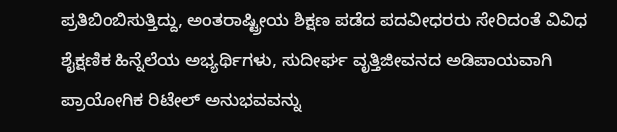ಪ್ರತಿಬಿಂಬಿಸುತ್ತಿದ್ದು, ಅಂತರಾಷ್ಟ್ರೀಯ ಶಿಕ್ಷಣ ಪಡೆದ ಪದವೀಧರರು ಸೇರಿದಂತೆ ವಿವಿಧ ಶೈಕ್ಷಣಿಕ ಹಿನ್ನೆಲೆಯ ಅಭ್ಯರ್ಥಿಗಳು, ಸುದೀರ್ಘ ವೃತ್ತಿಜೀವನದ ಅಡಿಪಾಯವಾಗಿ ಪ್ರಾಯೋಗಿಕ ರಿಟೇಲ್ ಅನುಭವವನ್ನು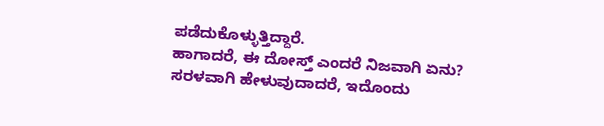ಪಡೆದುಕೊಳ್ಳುತ್ತಿದ್ದಾರೆ.
ಹಾಗಾದರೆ, ಈ ದೋಸ್ತ್ ಎಂದರೆ ನಿಜವಾಗಿ ಏನು? ಸರಳವಾಗಿ ಹೇಳುವುದಾದರೆ, ಇದೊಂದು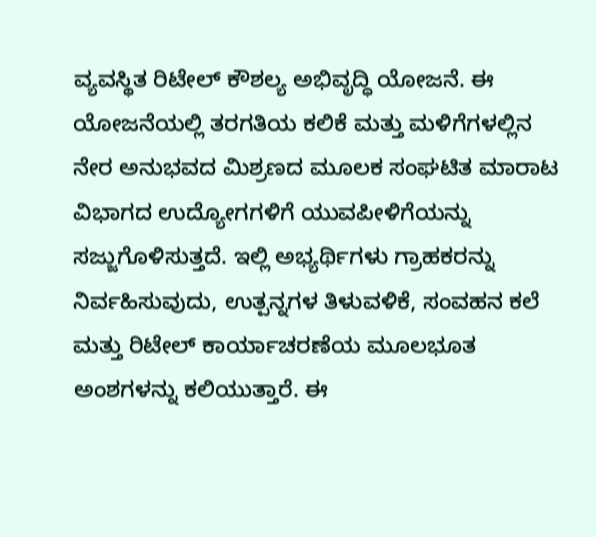ವ್ಯವಸ್ಥಿತ ರಿಟೇಲ್ ಕೌಶಲ್ಯ ಅಭಿವೃದ್ಧಿ ಯೋಜನೆ. ಈ ಯೋಜನೆಯಲ್ಲಿ ತರಗತಿಯ ಕಲಿಕೆ ಮತ್ತು ಮಳಿಗೆಗಳಲ್ಲಿನ ನೇರ ಅನುಭವದ ಮಿಶ್ರಣದ ಮೂಲಕ ಸಂಘಟಿತ ಮಾರಾಟ ವಿಭಾಗದ ಉದ್ಯೋಗಗಳಿಗೆ ಯುವಪೀಳಿಗೆಯನ್ನು ಸಜ್ಜುಗೊಳಿಸುತ್ತದೆ. ಇಲ್ಲಿ ಅಭ್ಯರ್ಥಿಗಳು ಗ್ರಾಹಕರನ್ನು ನಿರ್ವಹಿಸುವುದು, ಉತ್ಪನ್ನಗಳ ತಿಳುವಳಿಕೆ, ಸಂವಹನ ಕಲೆ ಮತ್ತು ರಿಟೇಲ್ ಕಾರ್ಯಾಚರಣೆಯ ಮೂಲಭೂತ ಅಂಶಗಳನ್ನು ಕಲಿಯುತ್ತಾರೆ. ಈ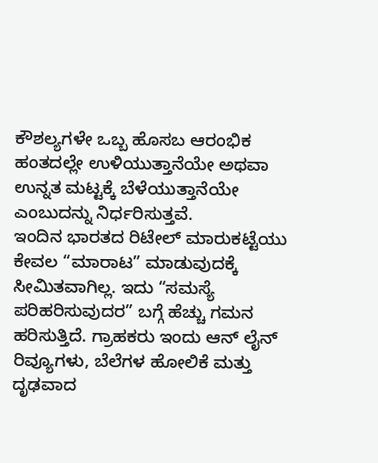ಕೌಶಲ್ಯಗಳೇ ಒಬ್ಬ ಹೊಸಬ ಆರಂಭಿಕ ಹಂತದಲ್ಲೇ ಉಳಿಯುತ್ತಾನೆಯೇ ಅಥವಾ ಉನ್ನತ ಮಟ್ಟಕ್ಕೆ ಬೆಳೆಯುತ್ತಾನೆಯೇ ಎಂಬುದನ್ನು ನಿರ್ಧರಿಸುತ್ತವೆ.
ಇಂದಿನ ಭಾರತದ ರಿಟೇಲ್ ಮಾರುಕಟ್ಟೆಯು ಕೇವಲ “ಮಾರಾಟ” ಮಾಡುವುದಕ್ಕೆ ಸೀಮಿತವಾಗಿಲ್ಲ. ಇದು “ಸಮಸ್ಯೆ ಪರಿಹರಿಸುವುದರ” ಬಗ್ಗೆ ಹೆಚ್ಚು ಗಮನ ಹರಿಸುತ್ತಿದೆ. ಗ್ರಾಹಕರು ಇಂದು ಆನ್ ಲೈನ್ ರಿವ್ಯೂಗಳು, ಬೆಲೆಗಳ ಹೋಲಿಕೆ ಮತ್ತು ದೃಢವಾದ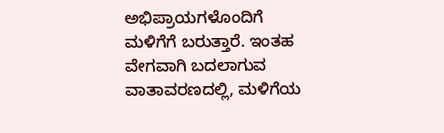ಅಭಿಪ್ರಾಯಗಳೊಂದಿಗೆ ಮಳಿಗೆಗೆ ಬರುತ್ತಾರೆ. ಇಂತಹ ವೇಗವಾಗಿ ಬದಲಾಗುವ ವಾತಾವರಣದಲ್ಲಿ, ಮಳಿಗೆಯ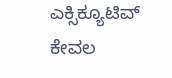ಎಕ್ಸಿಕ್ಯೂಟಿವ್ ಕೇವಲ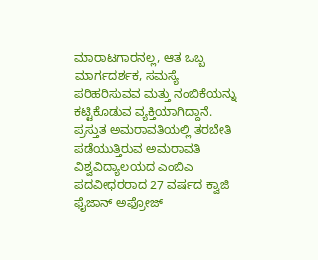ಮಾರಾಟಗಾರನಲ್ಲ, ಆತ ಒಬ್ಬ ಮಾರ್ಗದರ್ಶಕ, ಸಮಸ್ಯೆ ಪರಿಹರಿಸುವವ ಮತ್ತು ನಂಬಿಕೆಯನ್ನು ಕಟ್ಟಿಕೊಡುವ ವ್ಯಕ್ತಿಯಾಗಿದ್ದಾನೆ.
ಪ್ರಸ್ತುತ ಅಮರಾವತಿಯಲ್ಲಿ ತರಬೇತಿ ಪಡೆಯುತ್ತಿರುವ ಅಮರಾವತಿ ವಿಶ್ವವಿದ್ಯಾಲಯದ ಎಂಬಿಎ ಪದವೀಧರರಾದ 27 ವರ್ಷದ ಕ್ವಾಜಿ ಫೈಜಾನ್ ಅಫ್ರೋಜ್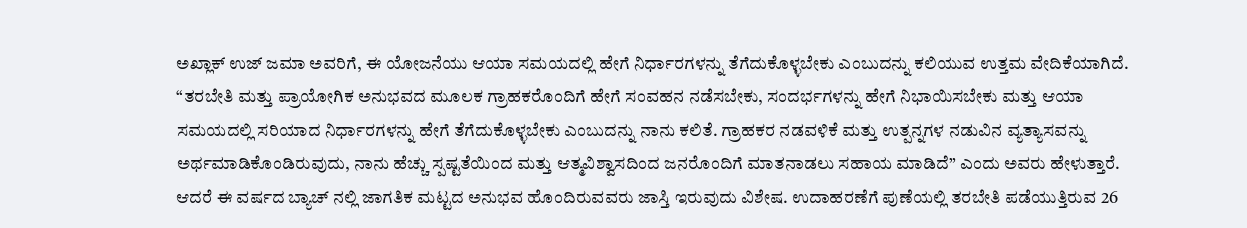ಅಖ್ಲಾಕ್ ಉಜ್ ಜಮಾ ಅವರಿಗೆ, ಈ ಯೋಜನೆಯು ಆಯಾ ಸಮಯದಲ್ಲಿ ಹೇಗೆ ನಿರ್ಧಾರಗಳನ್ನು ತೆಗೆದುಕೊಳ್ಳಬೇಕು ಎಂಬುದನ್ನು ಕಲಿಯುವ ಉತ್ತಮ ವೇದಿಕೆಯಾಗಿದೆ.
“ತರಬೇತಿ ಮತ್ತು ಪ್ರಾಯೋಗಿಕ ಅನುಭವದ ಮೂಲಕ ಗ್ರಾಹಕರೊಂದಿಗೆ ಹೇಗೆ ಸಂವಹನ ನಡೆಸಬೇಕು, ಸಂದರ್ಭಗಳನ್ನು ಹೇಗೆ ನಿಭಾಯಿಸಬೇಕು ಮತ್ತು ಆಯಾ ಸಮಯದಲ್ಲಿ ಸರಿಯಾದ ನಿರ್ಧಾರಗಳನ್ನು ಹೇಗೆ ತೆಗೆದುಕೊಳ್ಳಬೇಕು ಎಂಬುದನ್ನು ನಾನು ಕಲಿತೆ. ಗ್ರಾಹಕರ ನಡವಳಿಕೆ ಮತ್ತು ಉತ್ಪನ್ನಗಳ ನಡುವಿನ ವ್ಯತ್ಯಾಸವನ್ನು ಅರ್ಥಮಾಡಿಕೊಂಡಿರುವುದು, ನಾನು ಹೆಚ್ಚು ಸ್ಪಷ್ಟತೆಯಿಂದ ಮತ್ತು ಆತ್ಮವಿಶ್ವಾಸದಿಂದ ಜನರೊಂದಿಗೆ ಮಾತನಾಡಲು ಸಹಾಯ ಮಾಡಿದೆ” ಎಂದು ಅವರು ಹೇಳುತ್ತಾರೆ.
ಆದರೆ ಈ ವರ್ಷದ ಬ್ಯಾಚ್ ನಲ್ಲಿ ಜಾಗತಿಕ ಮಟ್ಟದ ಅನುಭವ ಹೊಂದಿರುವವರು ಜಾಸ್ತಿ ಇರುವುದು ವಿಶೇಷ. ಉದಾಹರಣೆಗೆ ಪುಣೆಯಲ್ಲಿ ತರಬೇತಿ ಪಡೆಯುತ್ತಿರುವ 26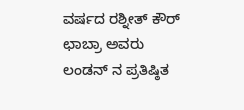ವರ್ಷದ ರಶ್ನೀತ್ ಕೌರ್ ಛಾಬ್ರಾ ಅವರು ಲಂಡನ್ ನ ಪ್ರತಿಷ್ಠಿತ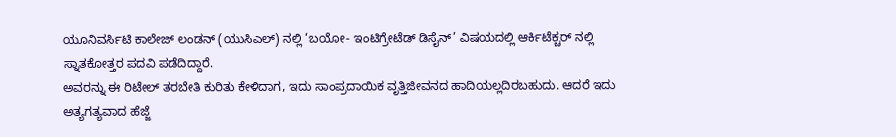ಯೂನಿವರ್ಸಿಟಿ ಕಾಲೇಜ್ ಲಂಡನ್ (ಯುಸಿಎಲ್) ನಲ್ಲಿ ‘ಬಯೋ- ಇಂಟಿಗ್ರೇಟೆಡ್ ಡಿಸೈನ್’ ವಿಷಯದಲ್ಲಿ ಆರ್ಕಿಟೆಕ್ಚರ್ ನಲ್ಲಿ ಸ್ನಾತಕೋತ್ತರ ಪದವಿ ಪಡೆದಿದ್ದಾರೆ.
ಅವರನ್ನು ಈ ರಿಟೇಲ್ ತರಬೇತಿ ಕುರಿತು ಕೇಳಿದಾಗ, ಇದು ಸಾಂಪ್ರದಾಯಿಕ ವೃತ್ತಿಜೀವನದ ಹಾದಿಯಲ್ಲದಿರಬಹುದು. ಆದರೆ ಇದು ಅತ್ಯಗತ್ಯವಾದ ಹೆಜ್ಜೆ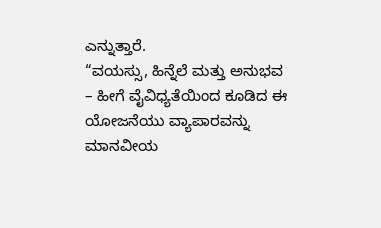ಎನ್ನುತ್ತಾರೆ.
“ವಯಸ್ಸು, ಹಿನ್ನೆಲೆ ಮತ್ತು ಅನುಭವ – ಹೀಗೆ ವೈವಿಧ್ಯತೆಯಿಂದ ಕೂಡಿದ ಈ ಯೋಜನೆಯು ವ್ಯಾಪಾರವನ್ನು ಮಾನವೀಯ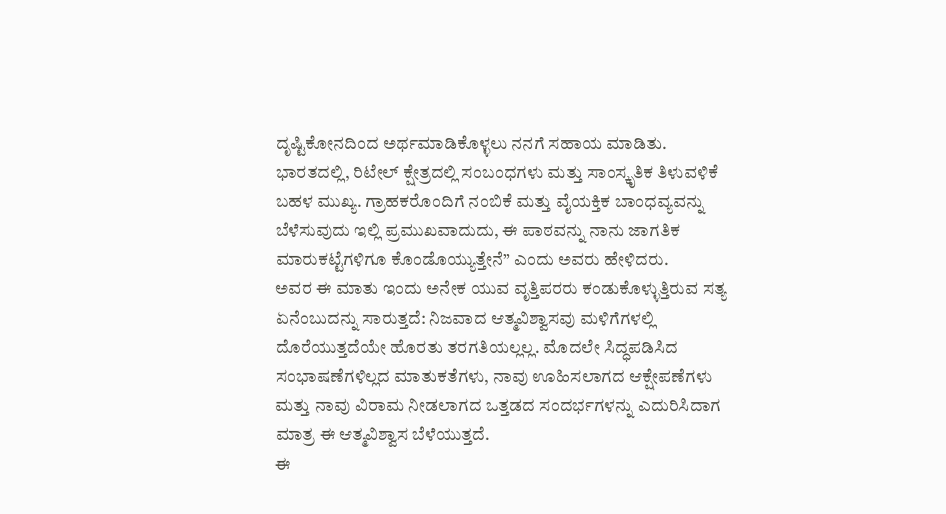ದೃಷ್ಟಿಕೋನದಿಂದ ಅರ್ಥಮಾಡಿಕೊಳ್ಳಲು ನನಗೆ ಸಹಾಯ ಮಾಡಿತು. ಭಾರತದಲ್ಲಿ, ರಿಟೇಲ್ ಕ್ಷೇತ್ರದಲ್ಲಿ ಸಂಬಂಧಗಳು ಮತ್ತು ಸಾಂಸ್ಕೃತಿಕ ತಿಳುವಳಿಕೆ ಬಹಳ ಮುಖ್ಯ. ಗ್ರಾಹಕರೊಂದಿಗೆ ನಂಬಿಕೆ ಮತ್ತು ವೈಯಕ್ತಿಕ ಬಾಂಧವ್ಯವನ್ನು ಬೆಳೆಸುವುದು ಇಲ್ಲಿ ಪ್ರಮುಖವಾದುದು, ಈ ಪಾಠವನ್ನು ನಾನು ಜಾಗತಿಕ ಮಾರುಕಟ್ಟೆಗಳಿಗೂ ಕೊಂಡೊಯ್ಯುತ್ತೇನೆ” ಎಂದು ಅವರು ಹೇಳಿದರು.
ಅವರ ಈ ಮಾತು ಇಂದು ಅನೇಕ ಯುವ ವೃತ್ತಿಪರರು ಕಂಡುಕೊಳ್ಳುತ್ತಿರುವ ಸತ್ಯ ಏನೆಂಬುದನ್ನು ಸಾರುತ್ತದೆ: ನಿಜವಾದ ಆತ್ಮವಿಶ್ವಾಸವು ಮಳಿಗೆಗಳಲ್ಲಿ ದೊರೆಯುತ್ತದೆಯೇ ಹೊರತು ತರಗತಿಯಲ್ಲಲ್ಲ. ಮೊದಲೇ ಸಿದ್ಧಪಡಿಸಿದ ಸಂಭಾಷಣೆಗಳಿಲ್ಲದ ಮಾತುಕತೆಗಳು, ನಾವು ಊಹಿಸಲಾಗದ ಆಕ್ಷೇಪಣೆಗಳು ಮತ್ತು ನಾವು ವಿರಾಮ ನೀಡಲಾಗದ ಒತ್ತಡದ ಸಂದರ್ಭಗಳನ್ನು ಎದುರಿಸಿದಾಗ ಮಾತ್ರ ಈ ಆತ್ಮವಿಶ್ವಾಸ ಬೆಳೆಯುತ್ತದೆ.
ಈ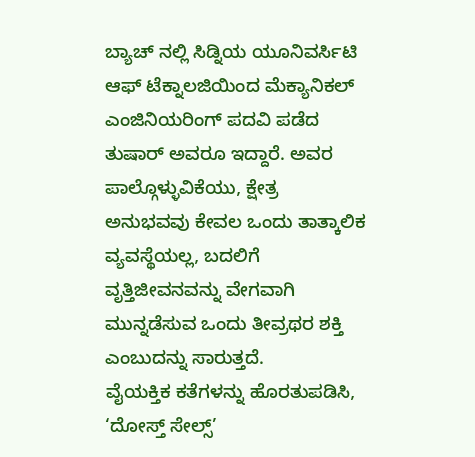ಬ್ಯಾಚ್ ನಲ್ಲಿ ಸಿಡ್ನಿಯ ಯೂನಿವರ್ಸಿಟಿ ಆಫ್ ಟೆಕ್ನಾಲಜಿಯಿಂದ ಮೆಕ್ಯಾನಿಕಲ್ ಎಂಜಿನಿಯರಿಂಗ್ ಪದವಿ ಪಡೆದ ತುಷಾರ್ ಅವರೂ ಇದ್ದಾರೆ. ಅವರ ಪಾಲ್ಗೊಳ್ಳುವಿಕೆಯು, ಕ್ಷೇತ್ರ ಅನುಭವವು ಕೇವಲ ಒಂದು ತಾತ್ಕಾಲಿಕ ವ್ಯವಸ್ಥೆಯಲ್ಲ, ಬದಲಿಗೆ ವೃತ್ತಿಜೀವನವನ್ನು ವೇಗವಾಗಿ ಮುನ್ನಡೆಸುವ ಒಂದು ತೀವ್ರಥರ ಶಕ್ತಿ ಎಂಬುದನ್ನು ಸಾರುತ್ತದೆ.
ವೈಯಕ್ತಿಕ ಕತೆಗಳನ್ನು ಹೊರತುಪಡಿಸಿ, ‘ದೋಸ್ತ್ ಸೇಲ್ಸ್’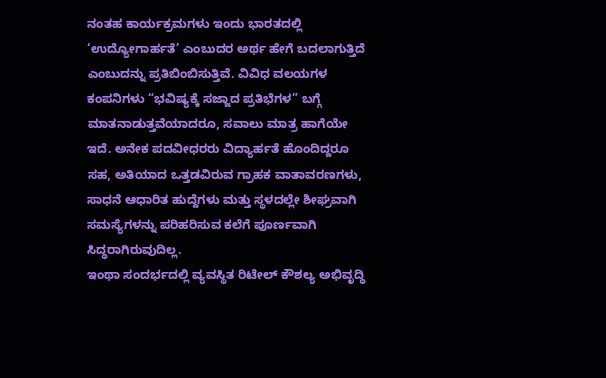ನಂತಹ ಕಾರ್ಯಕ್ರಮಗಳು ಇಂದು ಭಾರತದಲ್ಲಿ ‘ಉದ್ಯೋಗಾರ್ಹತೆ’ ಎಂಬುದರ ಅರ್ಥ ಹೇಗೆ ಬದಲಾಗುತ್ತಿದೆ ಎಂಬುದನ್ನು ಪ್ರತಿಬಿಂಬಿಸುತ್ತಿವೆ. ವಿವಿಧ ವಲಯಗಳ ಕಂಪನಿಗಳು “ಭವಿಷ್ಯಕ್ಕೆ ಸಜ್ಜಾದ ಪ್ರತಿಭೆಗಳ” ಬಗ್ಗೆ ಮಾತನಾಡುತ್ತವೆಯಾದರೂ, ಸವಾಲು ಮಾತ್ರ ಹಾಗೆಯೇ ಇದೆ. ಅನೇಕ ಪದವೀಧರರು ವಿದ್ಯಾರ್ಹತೆ ಹೊಂದಿದ್ದರೂ ಸಹ, ಅತಿಯಾದ ಒತ್ತಡವಿರುವ ಗ್ರಾಹಕ ವಾತಾವರಣಗಳು, ಸಾಧನೆ ಆಧಾರಿತ ಹುದ್ದೆಗಳು ಮತ್ತು ಸ್ಥಳದಲ್ಲೇ ಶೀಘ್ರವಾಗಿ ಸಮಸ್ಯೆಗಳನ್ನು ಪರಿಹರಿಸುವ ಕಲೆಗೆ ಪೂರ್ಣವಾಗಿ ಸಿದ್ಧರಾಗಿರುವುದಿಲ್ಲ.
ಇಂಥಾ ಸಂದರ್ಭದಲ್ಲಿ ವ್ಯವಸ್ಥಿತ ರಿಟೇಲ್ ಕೌಶಲ್ಯ ಅಭಿವೃದ್ಧಿ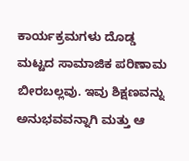ಕಾರ್ಯಕ್ರಮಗಳು ದೊಡ್ಡ ಮಟ್ಟದ ಸಾಮಾಜಿಕ ಪರಿಣಾಮ ಬೀರಬಲ್ಲವು. ಇವು ಶಿಕ್ಷಣವನ್ನು ಅನುಭವವನ್ನಾಗಿ ಮತ್ತು ಆ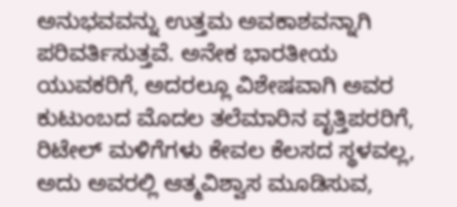ಅನುಭವವನ್ನು ಉತ್ತಮ ಅವಕಾಶವನ್ನಾಗಿ ಪರಿವರ್ತಿಸುತ್ತವೆ. ಅನೇಕ ಭಾರತೀಯ ಯುವಕರಿಗೆ, ಅದರಲ್ಲೂ ವಿಶೇಷವಾಗಿ ಅವರ ಕುಟುಂಬದ ಮೊದಲ ತಲೆಮಾರಿನ ವೃತ್ತಿಪರರಿಗೆ, ರಿಟೇಲ್ ಮಳಿಗೆಗಳು ಕೇವಲ ಕೆಲಸದ ಸ್ಥಳವಲ್ಲ, ಅದು ಅವರಲ್ಲಿ ಆತ್ಮವಿಶ್ವಾಸ ಮೂಡಿಸುವ,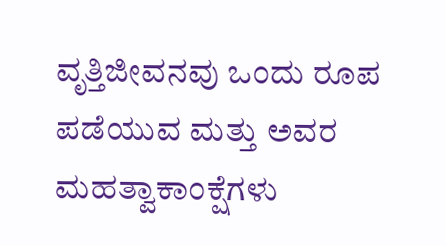ವೃತ್ತಿಜೀವನವು ಒಂದು ರೂಪ ಪಡೆಯುವ ಮತ್ತು ಅವರ ಮಹತ್ವಾಕಾಂಕ್ಷೆಗಳು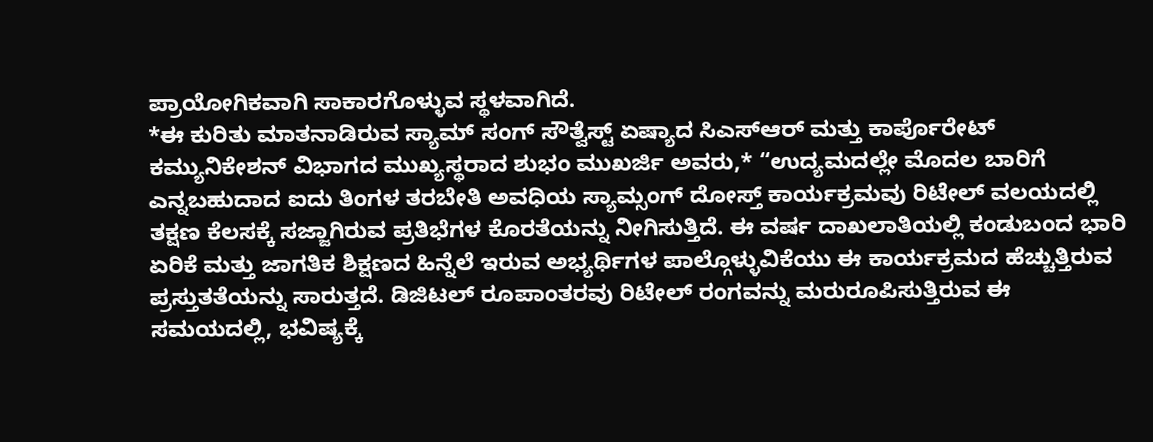ಪ್ರಾಯೋಗಿಕವಾಗಿ ಸಾಕಾರಗೊಳ್ಳುವ ಸ್ಥಳವಾಗಿದೆ.
*ಈ ಕುರಿತು ಮಾತನಾಡಿರುವ ಸ್ಯಾಮ್ ಸಂಗ್ ಸೌತ್ವೆಸ್ಟ್ ಏಷ್ಯಾದ ಸಿಎಸ್ಆರ್ ಮತ್ತು ಕಾರ್ಪೊರೇಟ್ ಕಮ್ಯುನಿಕೇಶನ್ ವಿಭಾಗದ ಮುಖ್ಯಸ್ಥರಾದ ಶುಭಂ ಮುಖರ್ಜಿ ಅವರು,* “ಉದ್ಯಮದಲ್ಲೇ ಮೊದಲ ಬಾರಿಗೆ ಎನ್ನಬಹುದಾದ ಐದು ತಿಂಗಳ ತರಬೇತಿ ಅವಧಿಯ ಸ್ಯಾಮ್ಸಂಗ್ ದೋಸ್ತ್ ಕಾರ್ಯಕ್ರಮವು ರಿಟೇಲ್ ವಲಯದಲ್ಲಿ ತಕ್ಷಣ ಕೆಲಸಕ್ಕೆ ಸಜ್ಜಾಗಿರುವ ಪ್ರತಿಭೆಗಳ ಕೊರತೆಯನ್ನು ನೀಗಿಸುತ್ತಿದೆ. ಈ ವರ್ಷ ದಾಖಲಾತಿಯಲ್ಲಿ ಕಂಡುಬಂದ ಭಾರಿ ಏರಿಕೆ ಮತ್ತು ಜಾಗತಿಕ ಶಿಕ್ಷಣದ ಹಿನ್ನೆಲೆ ಇರುವ ಅಭ್ಯರ್ಥಿಗಳ ಪಾಲ್ಗೊಳ್ಳುವಿಕೆಯು ಈ ಕಾರ್ಯಕ್ರಮದ ಹೆಚ್ಚುತ್ತಿರುವ ಪ್ರಸ್ತುತತೆಯನ್ನು ಸಾರುತ್ತದೆ. ಡಿಜಿಟಲ್ ರೂಪಾಂತರವು ರಿಟೇಲ್ ರಂಗವನ್ನು ಮರುರೂಪಿಸುತ್ತಿರುವ ಈ ಸಮಯದಲ್ಲಿ, ಭವಿಷ್ಯಕ್ಕೆ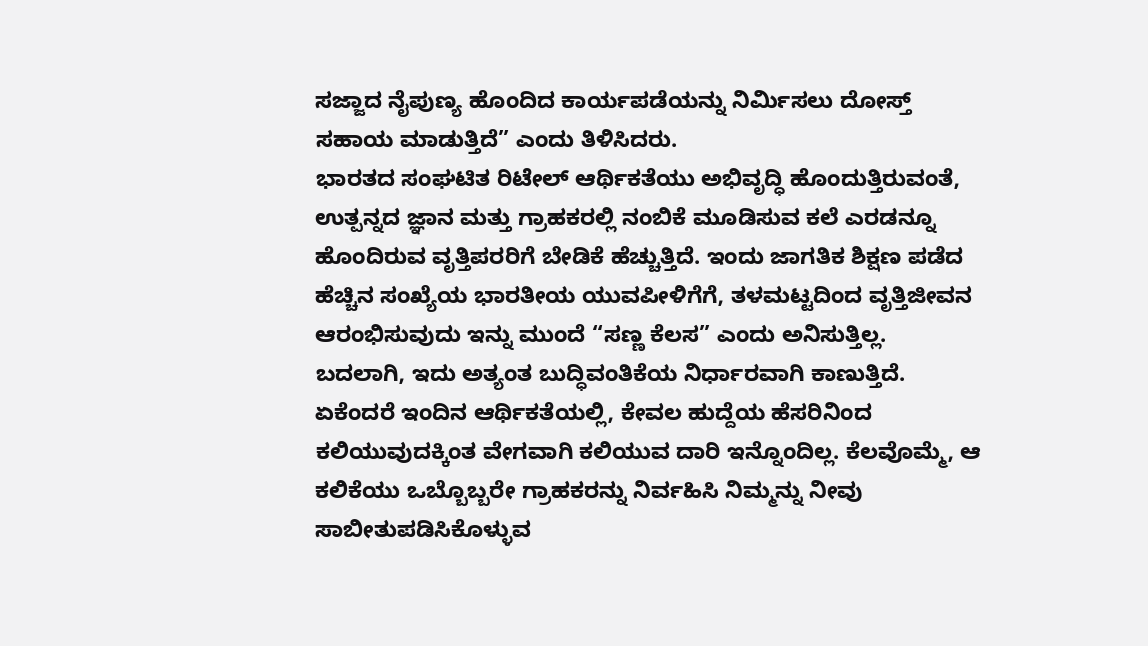ಸಜ್ಜಾದ ನೈಪುಣ್ಯ ಹೊಂದಿದ ಕಾರ್ಯಪಡೆಯನ್ನು ನಿರ್ಮಿಸಲು ದೋಸ್ತ್ ಸಹಾಯ ಮಾಡುತ್ತಿದೆ” ಎಂದು ತಿಳಿಸಿದರು.
ಭಾರತದ ಸಂಘಟಿತ ರಿಟೇಲ್ ಆರ್ಥಿಕತೆಯು ಅಭಿವೃದ್ಧಿ ಹೊಂದುತ್ತಿರುವಂತೆ, ಉತ್ಪನ್ನದ ಜ್ಞಾನ ಮತ್ತು ಗ್ರಾಹಕರಲ್ಲಿ ನಂಬಿಕೆ ಮೂಡಿಸುವ ಕಲೆ ಎರಡನ್ನೂ ಹೊಂದಿರುವ ವೃತ್ತಿಪರರಿಗೆ ಬೇಡಿಕೆ ಹೆಚ್ಚುತ್ತಿದೆ. ಇಂದು ಜಾಗತಿಕ ಶಿಕ್ಷಣ ಪಡೆದ ಹೆಚ್ಚಿನ ಸಂಖ್ಯೆಯ ಭಾರತೀಯ ಯುವಪೀಳಿಗೆಗೆ, ತಳಮಟ್ಟದಿಂದ ವೃತ್ತಿಜೀವನ ಆರಂಭಿಸುವುದು ಇನ್ನು ಮುಂದೆ “ಸಣ್ಣ ಕೆಲಸ” ಎಂದು ಅನಿಸುತ್ತಿಲ್ಲ.
ಬದಲಾಗಿ, ಇದು ಅತ್ಯಂತ ಬುದ್ಧಿವಂತಿಕೆಯ ನಿರ್ಧಾರವಾಗಿ ಕಾಣುತ್ತಿದೆ. ಏಕೆಂದರೆ ಇಂದಿನ ಆರ್ಥಿಕತೆಯಲ್ಲಿ, ಕೇವಲ ಹುದ್ದೆಯ ಹೆಸರಿನಿಂದ ಕಲಿಯುವುದಕ್ಕಿಂತ ವೇಗವಾಗಿ ಕಲಿಯುವ ದಾರಿ ಇನ್ನೊಂದಿಲ್ಲ. ಕೆಲವೊಮ್ಮೆ, ಆ ಕಲಿಕೆಯು ಒಬ್ಬೊಬ್ಬರೇ ಗ್ರಾಹಕರನ್ನು ನಿರ್ವಹಿಸಿ ನಿಮ್ಮನ್ನು ನೀವು ಸಾಬೀತುಪಡಿಸಿಕೊಳ್ಳುವ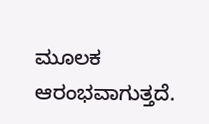ಮೂಲಕ ಆರಂಭವಾಗುತ್ತದೆ.